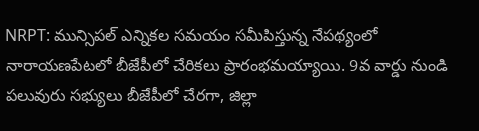NRPT: మున్సిపల్ ఎన్నికల సమయం సమీపిస్తున్న నేపథ్యంలో నారాయణపేటలో బీజేపీలో చేరికలు ప్రారంభమయ్యాయి. 9వ వార్డు నుండి పలువురు సభ్యులు బీజేపీలో చేరగా, జిల్లా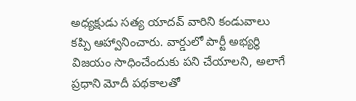అధ్యక్షుడు సత్య యాదవ్ వారిని కండువాలు కప్పి ఆహ్వానించారు. వార్డులో పార్టీ అభ్యర్థి విజయం సాధించేందుకు పని చేయాలని, అలాగే ప్రధాని మోదీ పథకాలతో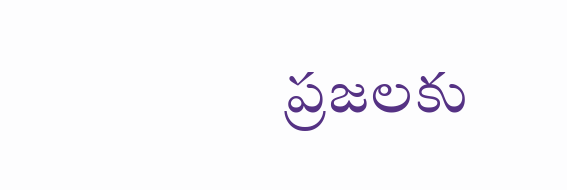ప్రజలకు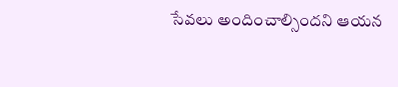సేవలు అందించాల్సిందని ఆయన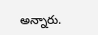అన్నారు.